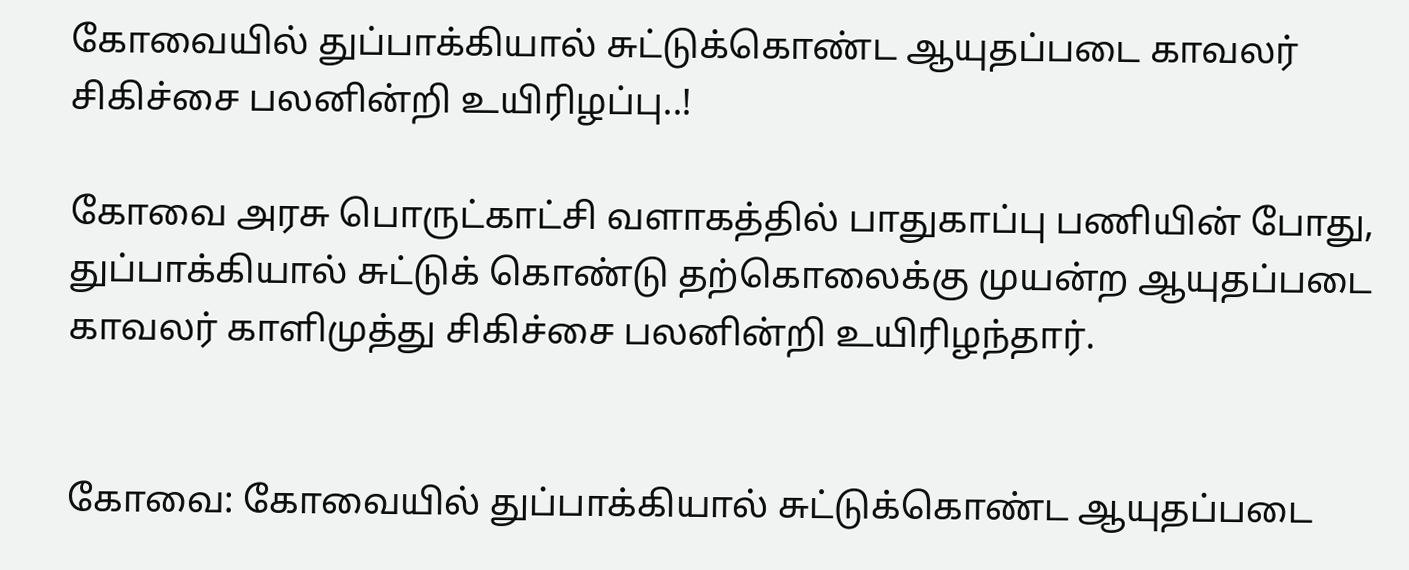கோவையில் துப்பாக்கியால் சுட்டுக்கொண்ட ஆயுதப்படை காவலர் சிகிச்சை பலனின்றி உயிரிழப்பு..!

கோவை அரசு பொருட்காட்சி வளாகத்தில் பாதுகாப்பு பணியின் போது, துப்பாக்கியால் சுட்டுக் கொண்டு தற்கொலைக்கு முயன்ற ஆயுதப்படை காவலர் காளிமுத்து சிகிச்சை பலனின்றி உயிரிழந்தார்.


கோவை: கோவையில் துப்பாக்கியால் சுட்டுக்கொண்ட ஆயுதப்படை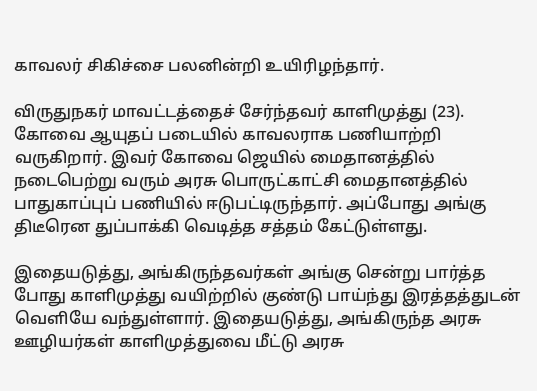காவலர் சிகிச்சை பலனின்றி உயிரிழந்தார்.

விருதுநகர் மாவட்டத்தைச் சேர்ந்தவர் காளிமுத்து (23). கோவை ஆயுதப் படையில் காவலராக பணியாற்றி வருகிறார். இவர் கோவை ஜெயில் மைதானத்தில் நடைபெற்று வரும் அரசு பொருட்காட்சி மைதானத்தில் பாதுகாப்புப் பணியில் ஈடுபட்டிருந்தார். அப்போது அங்கு திடீரென துப்பாக்கி வெடித்த சத்தம் கேட்டுள்ளது.

இதையடுத்து, அங்கிருந்தவர்கள் அங்கு சென்று பார்த்த போது காளிமுத்து வயிற்றில் குண்டு பாய்ந்து இரத்தத்துடன் வெளியே வந்துள்ளார். இதையடுத்து, அங்கிருந்த அரசு ஊழியர்கள் காளிமுத்துவை மீட்டு அரசு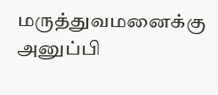மருத்துவமனைக்கு அனுப்பி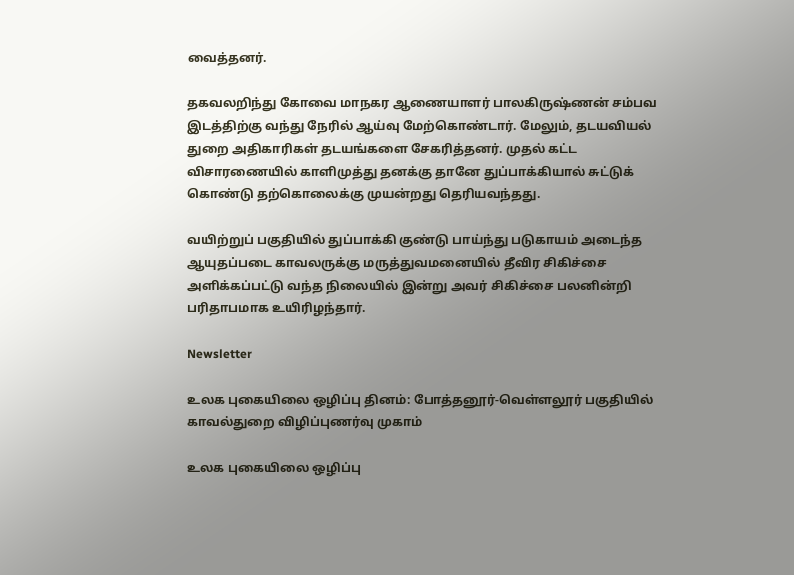வைத்தனர்.

தகவலறிந்து கோவை மாநகர ஆணையாளர் பாலகிருஷ்ணன் சம்பவ இடத்திற்கு வந்து நேரில் ஆய்வு மேற்கொண்டார். மேலும், தடயவியல் துறை அதிகாரிகள் தடயங்களை சேகரித்தனர். முதல் கட்ட விசாரணையில் காளிமுத்து தனக்கு தானே துப்பாக்கியால் சுட்டுக் கொண்டு தற்கொலைக்கு முயன்றது தெரியவந்தது.

வயிற்றுப் பகுதியில் துப்பாக்கி குண்டு பாய்ந்து படுகாயம் அடைந்த ஆயுதப்படை காவலருக்கு மருத்துவமனையில் தீவிர சிகிச்சை அளிக்கப்பட்டு வந்த நிலையில் இன்று அவர் சிகிச்சை பலனின்றி பரிதாபமாக உயிரிழந்தார்.

Newsletter

உலக புகையிலை ஒழிப்பு தினம்: போத்தனூர்-வெள்ளலூர் பகுதியில் காவல்துறை விழிப்புணர்வு முகாம்

உலக புகையிலை ஒழிப்பு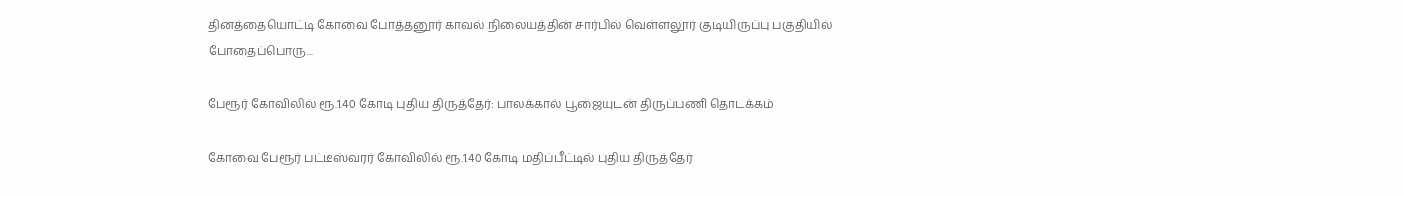தினத்தையொட்டி கோவை போத்தனூர் காவல் நிலையத்தின் சார்பில் வெள்ளலூர் குடியிருப்பு பகுதியில் போதைப்பொரு...

பேரூர் கோவிலில் ரூ.1.40 கோடி புதிய திருத்தேர்: பாலக்கால் பூஜையுடன் திருப்பணி தொடக்கம்

கோவை பேரூர் பட்டீஸ்வரர் கோவிலில் ரூ.1.40 கோடி மதிப்பீட்டில் புதிய திருத்தேர்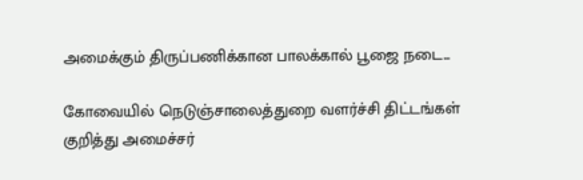அமைக்கும் திருப்பணிக்கான பாலக்கால் பூஜை நடை...

கோவையில் நெடுஞ்சாலைத்துறை வளர்ச்சி திட்டங்கள் குறித்து அமைச்சர்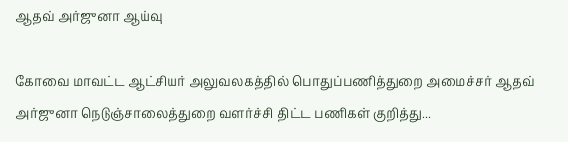ஆதவ் அர்ஜுனா ஆய்வு

கோவை மாவட்ட ஆட்சியர் அலுவலகத்தில் பொதுப்பணித்துறை அமைச்சர் ஆதவ் அர்ஜுனா நெடுஞ்சாலைத்துறை வளர்ச்சி திட்ட பணிகள் குறித்து...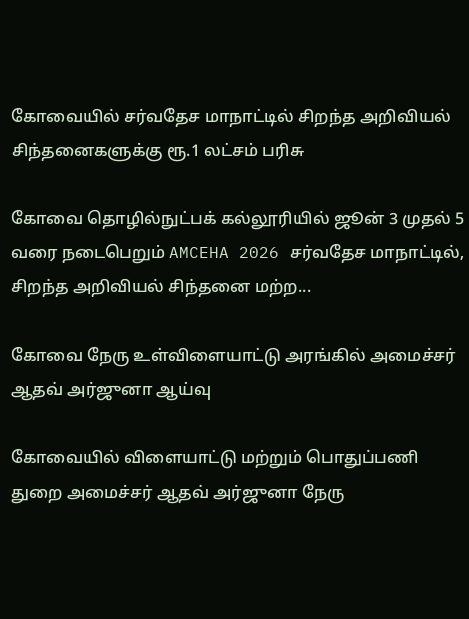கோவையில் சர்வதேச மாநாட்டில் சிறந்த அறிவியல் சிந்தனைகளுக்கு ரூ.1 லட்சம் பரிசு

கோவை தொழில்நுட்பக் கல்லூரியில் ஜூன் 3 முதல் 5 வரை நடைபெறும் AMCEHA 2026 சர்வதேச மாநாட்டில், சிறந்த அறிவியல் சிந்தனை மற்ற...

கோவை நேரு உள்விளையாட்டு அரங்கில் அமைச்சர் ஆதவ் அர்ஜுனா ஆய்வு

கோவையில் விளையாட்டு மற்றும் பொதுப்பணி துறை அமைச்சர் ஆதவ் அர்ஜுனா நேரு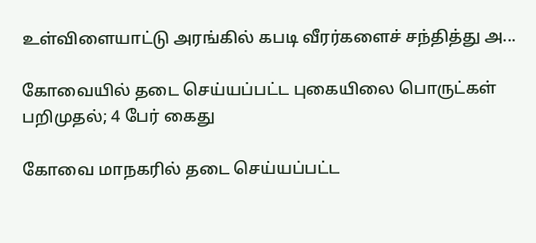உள்விளையாட்டு அரங்கில் கபடி வீரர்களைச் சந்தித்து அ...

கோவையில் தடை செய்யப்பட்ட புகையிலை பொருட்கள் பறிமுதல்; 4 பேர் கைது

கோவை மாநகரில் தடை செய்யப்பட்ட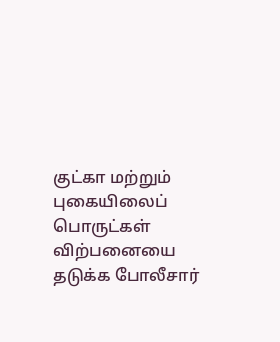குட்கா மற்றும் புகையிலைப் பொருட்கள் விற்பனையை தடுக்க போலீசார்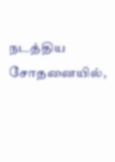நடத்திய சோதனையில்,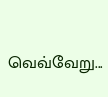வெவ்வேறு...